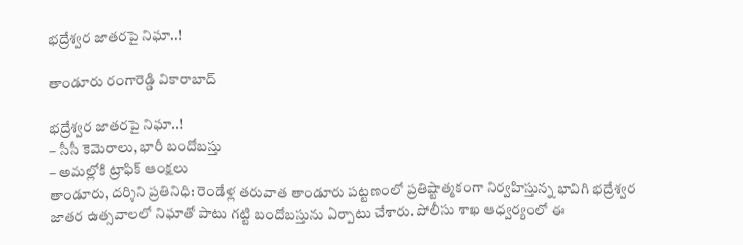భ‌ద్రేశ్వ‌ర జాత‌రపై నిఘా..!

తాండూరు రంగారెడ్డి వికారాబాద్

భ‌ద్రేశ్వ‌ర జాత‌రపై నిఘా..!
– సీసీ కెమెరాలు, భారీ బందోబ‌స్తు
– అమ‌ల్లోకి ట్రాఫిక్ ఆంక్ష‌లు
తాండూరు, ద‌ర్శిని ప్ర‌తినిధి: రెండేళ్ల త‌రువాత తాండూరు ప‌ట్ట‌ణంలో ప్ర‌తిష్టాత్మ‌కంగా నిర్వ‌హిస్తున్న భావిగి భ‌ద్రేశ్వ‌ర జాత‌ర ఉత్సవాల‌లో నిఘాతో పాటు గ‌ట్టి బందోబ‌స్తును ఏర్పాటు చేశారు. పోలీసు శాఖ ఆధ్వ‌ర్యంలో ఈ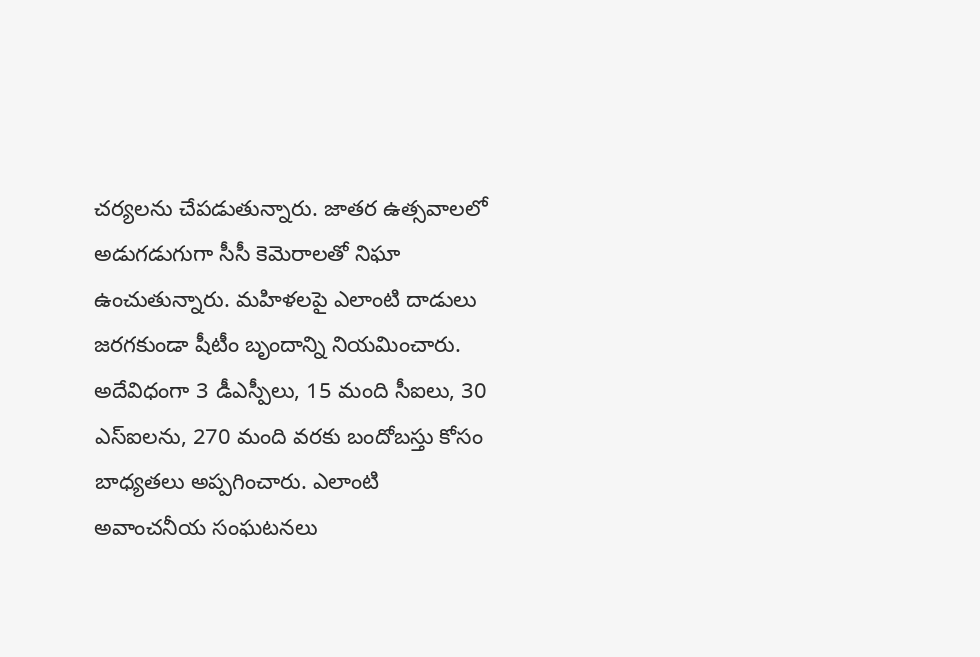చ‌ర్య‌ల‌ను చేప‌డుతున్నారు. జాత‌ర ఉత్స‌వాల‌లో అడుగ‌డుగుగా సీసీ కెమెరాలతో నిఘా ఉంచుతున్నారు. మ‌హిళ‌ల‌పై ఎలాంటి దాడులు జ‌ర‌గ‌కుండా షీటీం బృందాన్ని నియ‌మించారు. అదేవిధంగా 3 డీఎస్పీలు, 15 మంది సీఐలు, 30 ఎస్ఐల‌ను, 270 మంది వ‌ర‌కు బందోబ‌స్తు కోసం బాధ్య‌త‌లు అప్ప‌గించారు. ఎలాంటి అవాంచ‌నీయ సంఘ‌ట‌న‌లు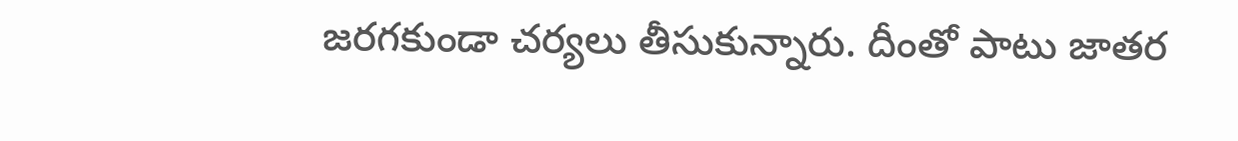జ‌ర‌గ‌కుండా చర్య‌లు తీసుకున్నారు. దీంతో పాటు జాత‌ర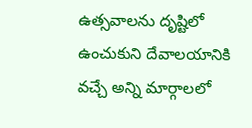ఉత్స‌వాల‌ను దృష్టిలో ఉంచుకుని దేవాల‌యానికి వ‌చ్చే అన్ని మార్గాల‌లో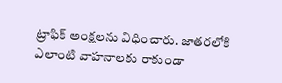ట్రాఫిక్ అంక్ష‌ల‌ను విధించారు. జాత‌రలోకి ఎలాంటి వాహ‌నాల‌కు రాకుండా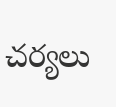చ‌ర్య‌లు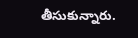తీసుకున్నారు.